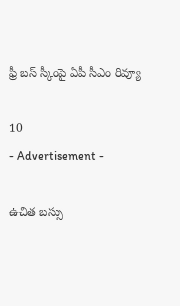ఫ్రీ బస్ స్కీంపై ఏపీ సీఎం రివ్యూ

10
- Advertisement -

ఉచిత బస్సు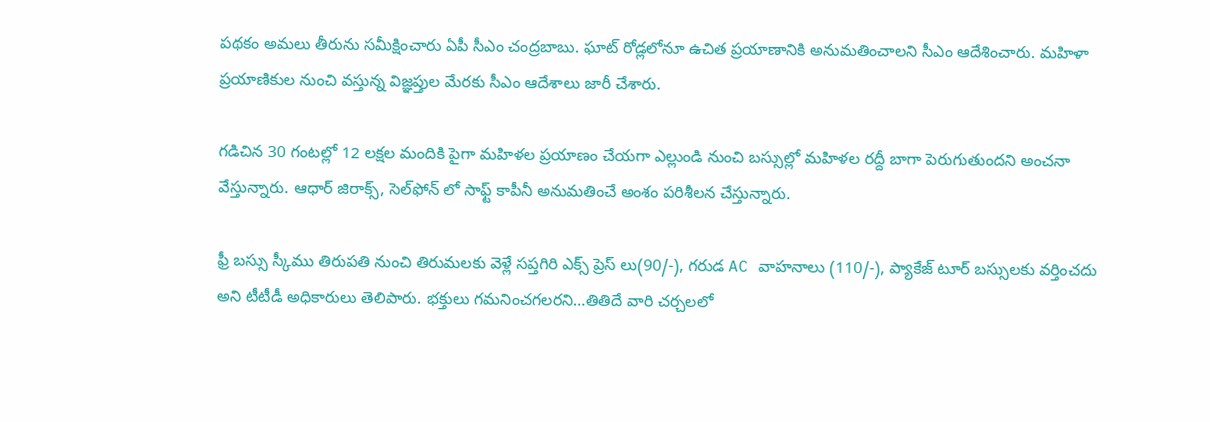పథకం అమలు తీరును సమీక్షించారు ఏపీ సీఎం చంద్రబాబు. ఘాట్ రోడ్లలోనూ ఉచిత ప్రయాణానికి అనుమతించాలని సీఎం ఆదేశించారు. మహిళా ప్రయాణికుల నుంచి వస్తున్న విజ్ఞప్తుల మేరకు సీఎం ఆదేశాలు జారీ చేశారు.

గడిచిన 30 గంటల్లో 12 లక్షల మందికి పైగా మహిళల ప్రయాణం చేయగా ఎల్లుండి నుంచి బస్సుల్లో మహిళల రద్దీ బాగా పెరుగుతుందని అంచనా వేస్తున్నారు. ఆధార్ జిరాక్స్, సెల్‍ఫోన్ లో సాఫ్ట్ కాపీనీ అనుమతించే అంశం పరిశీలన చేస్తున్నారు.

ఫ్రీ బస్సు స్కీము తిరుపతి నుంచి తిరుమలకు వెళ్లే సప్తగిరి ఎక్స్ ప్రెస్ లు(90/-), గరుడ AC వాహనాలు (110/-), ప్యాకేజ్ టూర్ బస్సులకు వర్తించదు అని టీటీడీ అధికారులు తెలిపారు. భక్తులు గమనించగలరని…తితిదే వారి చర్చలలో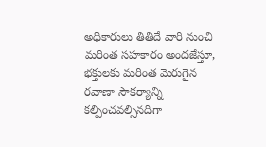అధికారులు తితిదే వారి నుంచి మరింత సహకారం అందజేస్తూ, భక్తులకు మరింత మెరుగైన రవాణా సౌకర్యాన్ని కల్పించవల్సినదిగా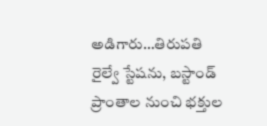అడిగారు…తిరుపతి రైల్వే స్టేషను, బస్టాండ్ ప్రాంతాల నుంచి భక్తుల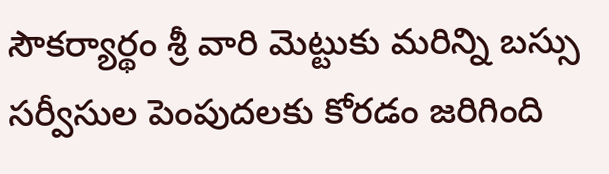సౌకర్యార్థం శ్రీ వారి మెట్టుకు మరిన్ని బస్సు సర్వీసుల పెంపుదలకు కోరడం జరిగింది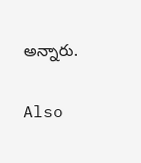అన్నారు.

Also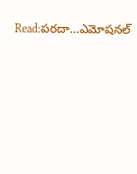Read:పరదా…ఎమోషనల్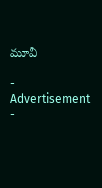మూవీ

- Advertisement -